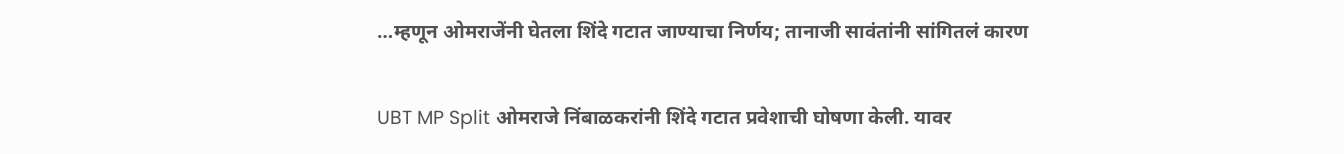…म्हणून ओमराजेंनी घेतला शिंदे गटात जाण्याचा निर्णय; तानाजी सावंतांनी सांगितलं कारण

UBT MP Split ओमराजे निंबाळकरांनी शिंदे गटात प्रवेशाची घोषणा केली. यावर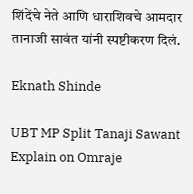शिंदेंचे नेते आणि धाराशिवचे आमदार तानाजी सावंत यांनी स्पष्टीकरण दिलं.

Eknath Shinde

UBT MP Split Tanaji Sawant Explain on Omraje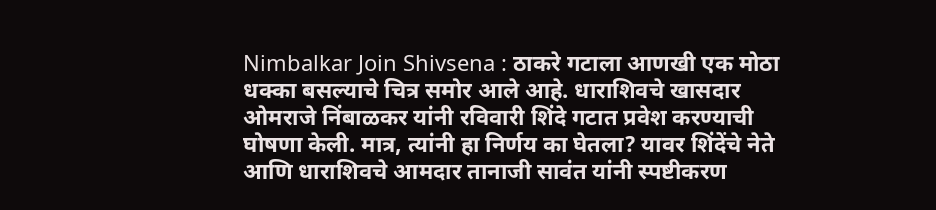Nimbalkar Join Shivsena : ठाकरे गटाला आणखी एक मोठा धक्का बसल्याचे चित्र समोर आले आहे. धाराशिवचे खासदार ओमराजे निंबाळकर यांनी रविवारी शिंदे गटात प्रवेश करण्याची घोषणा केली. मात्र, त्यांनी हा निर्णय का घेतला? यावर शिंदेंचे नेते आणि धाराशिवचे आमदार तानाजी सावंत यांनी स्पष्टीकरण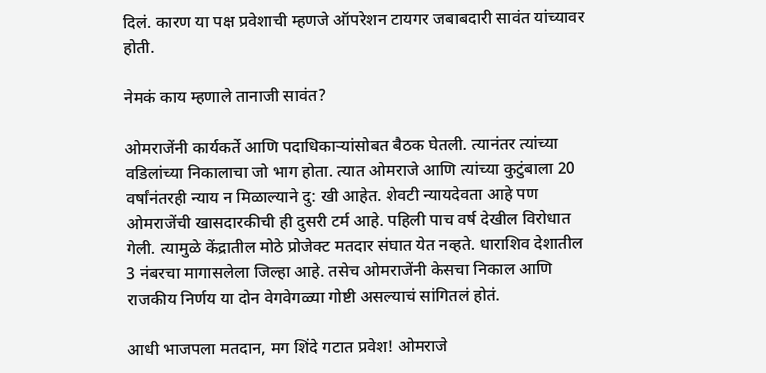दिलं. कारण या पक्ष प्रवेशाची म्हणजे ऑपरेशन टायगर जबाबदारी सावंत यांच्यावर होती.

नेमकं काय म्हणाले तानाजी सावंत?

ओमराजेंनी कार्यकर्ते आणि पदाधिकाऱ्यांसोबत बैठक घेतली. त्यानंतर त्यांच्या वडिलांच्या निकालाचा जो भाग होता. त्यात ओमराजे आणि त्यांच्या कुटुंबाला 20 वर्षांनंतरही न्याय न मिळाल्याने दु: खी आहेत. शेवटी न्यायदेवता आहे पण ओमराजेंची खासदारकीची ही दुसरी टर्म आहे. पहिली पाच वर्ष देखील विरोधात गेली. त्यामुळे केंद्रातील मोठे प्रोजेक्ट मतदार संघात येत नव्हते. धाराशिव देशातील 3 नंबरचा मागासलेला जिल्हा आहे. तसेच ओमराजेंनी केसचा निकाल आणि राजकीय निर्णय या दोन वेगवेगळ्या गोष्टी असल्याचं सांगितलं होतं.

आधी भाजपला मतदान, मग शिंदे गटात प्रवेश! ओमराजे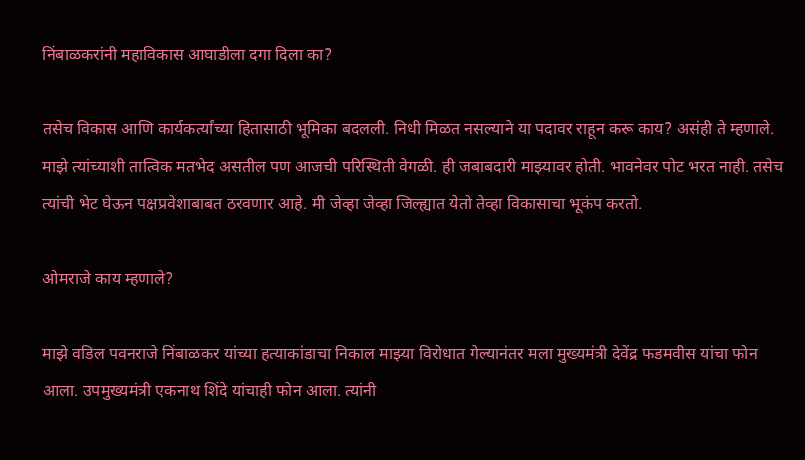निंबाळकरांनी महाविकास आघाडीला दगा दिला का?

तसेच विकास आणि कार्यकर्त्यांच्या हितासाठी भूमिका बदलली. निधी मिळत नसल्याने या पदावर राहून करू काय? असंही ते म्हणाले. माझे त्यांच्याशी तात्विक मतभेद असतील पण आजची परिस्थिती वेगळी. ही जबाबदारी माझ्यावर होती. भावनेवर पोट भरत नाही. तसेच त्यांची भेट घेऊन पक्षप्रवेशाबाबत ठरवणार आहे. मी जेव्हा जेव्हा जिल्ह्यात येतो तेव्हा विकासाचा भूकंप करतो.

ओमराजे काय म्हणाले?

माझे वडिल पवनराजे निंबाळकर यांच्या हत्याकांडाचा निकाल माझ्या विरोधात गेल्यानंतर मला मुख्यमंत्री देवेंद्र फडमवीस यांचा फोन आला. उपमुख्यमंत्री एकनाथ शिंदे यांचाही फोन आला. त्यांनी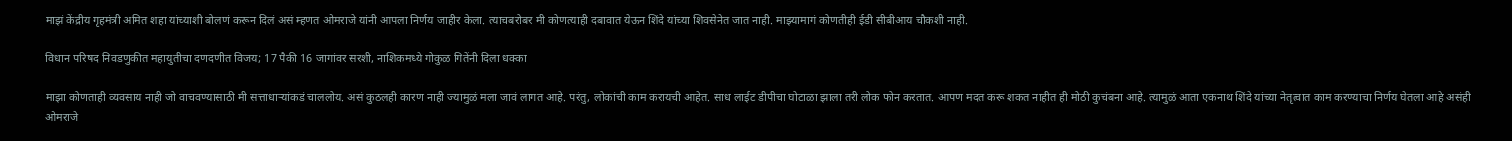माझं केंद्रीय गृहमंत्री अमित शहा यांच्याशी बोलणं करून दिलं असं म्हणत ओमराजे यांनी आपला निर्णय जाहीर केला. त्याचबरोबर मी कोणत्याही दबावात येऊन शिंदे यांच्या शिवसेनेत जात नाही. माझ्यामागं कोणतीही ईडी सीबीआय चौकशी नाही.

विधान परिषद निवडणुकीत महायुतीचा दणदणीत विजय; 17 पैकी 16 जागांवर सरशी, नाशिकमध्ये गोकुळ गितेंनी दिला धक्का

माझा कोणताही व्यवसाय नाही जो वाचवण्यासाठी मी सत्ताधाऱ्यांकडं चाललोय. असं कुठलही कारण नाही ज्यामुळं मला जावं लागत आहे. परंतु, लोकांची काम करायची आहेत. साध लाईट डीपीचा घोटाळा झाला तरी लोक फोन करतात. आपण मदत करू शकत नाहीत ही मोठी कुचंबना आहे. त्यामुळं आता एकनाथ शिंदे यांच्या नेतृत्वात काम करण्याचा निर्णय घेतला आहे असंही ओमराजे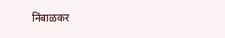निंबाळकर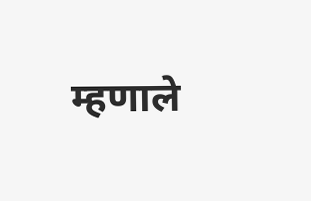म्हणाले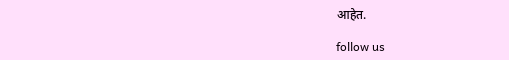आहेत.

follow us